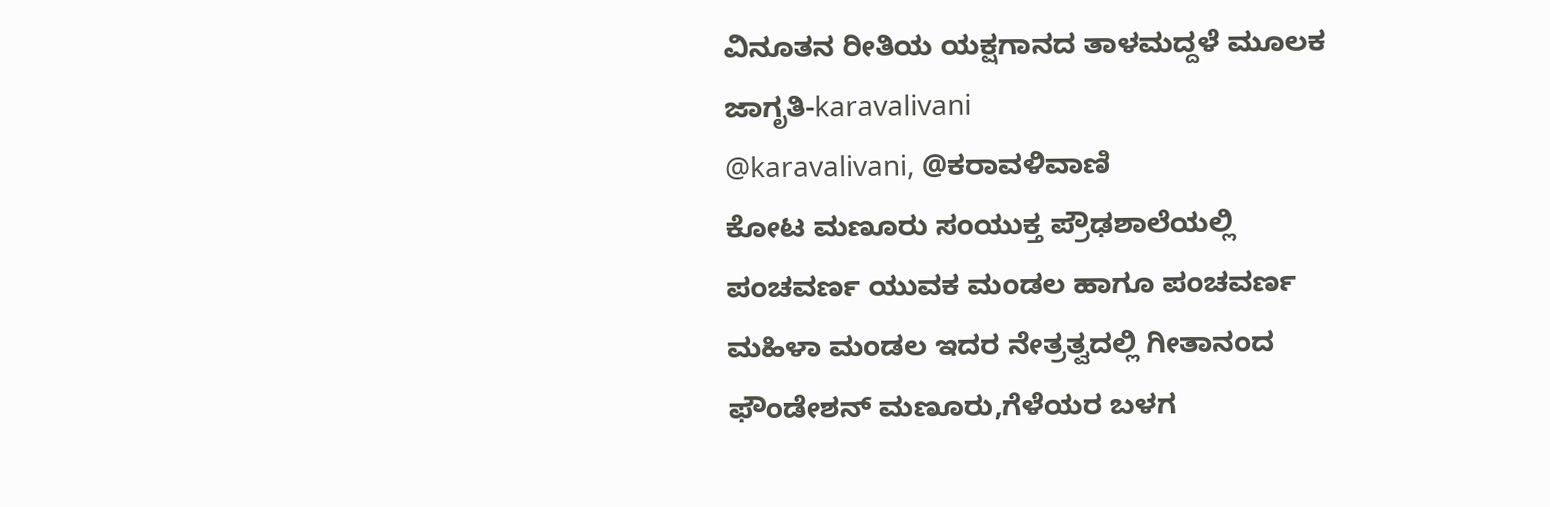ವಿನೂತನ ರೀತಿಯ ಯಕ್ಷಗಾನದ ತಾಳಮದ್ದಳೆ ಮೂಲಕ ಜಾಗೃತಿ-karavalivani
@karavalivani, @ಕರಾವಳಿವಾಣಿ
ಕೋಟ ಮಣೂರು ಸಂಯುಕ್ತ ಪ್ರೌಢಶಾಲೆಯಲ್ಲಿ ಪಂಚವರ್ಣ ಯುವಕ ಮಂಡಲ ಹಾಗೂ ಪಂಚವರ್ಣ ಮಹಿಳಾ ಮಂಡಲ ಇದರ ನೇತ್ರತ್ವದಲ್ಲಿ ಗೀತಾನಂದ ಫೌಂಡೇಶನ್ ಮಣೂರು,ಗೆಳೆಯರ ಬಳಗ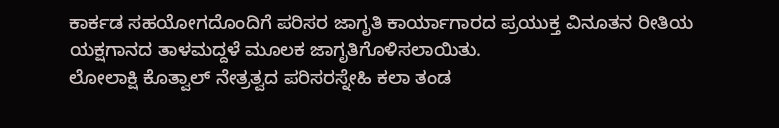ಕಾರ್ಕಡ ಸಹಯೋಗದೊಂದಿಗೆ ಪರಿಸರ ಜಾಗೃತಿ ಕಾರ್ಯಾಗಾರದ ಪ್ರಯುಕ್ತ ವಿನೂತನ ರೀತಿಯ ಯಕ್ಷಗಾನದ ತಾಳಮದ್ದಳೆ ಮೂಲಕ ಜಾಗೃತಿಗೊಳಿಸಲಾಯಿತು.
ಲೋಲಾಕ್ಷಿ ಕೊತ್ವಾಲ್ ನೇತ್ರತ್ವದ ಪರಿಸರಸ್ನೇಹಿ ಕಲಾ ತಂಡ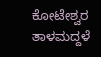ಕೋಟೇಶ್ವರ ತಾಳಮದ್ದಳೆ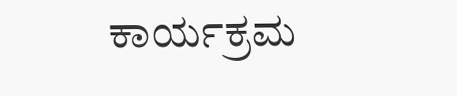ಕಾರ್ಯಕ್ರಮ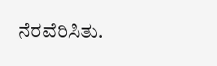ನೆರವೆರಿಸಿತು.